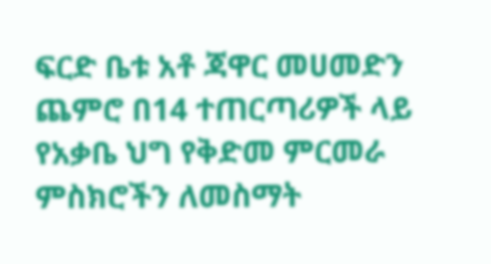ፍርድ ቤቱ አቶ ጃዋር መሀመድን ጨምሮ በ14 ተጠርጣሪዎች ላይ የአቃቤ ህግ የቅድመ ምርመራ ምስክሮችን ለመስማት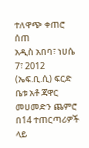ተለዋጭ ቀጠሮ ሰጠ
አዲስ አበባ፣ ነሀሴ 7፣ 2012 (ኤፍ.ቢ.ሲ) ፍርድ ቤቱ አቶ ጃዋር መሀመድን ጨምሮ በ14 ተጠርጣሪዎች ላይ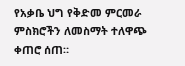የአቃቤ ህግ የቅድመ ምርመራ ምስክሮችን ለመስማት ተለዋጭ ቀጠሮ ሰጠ።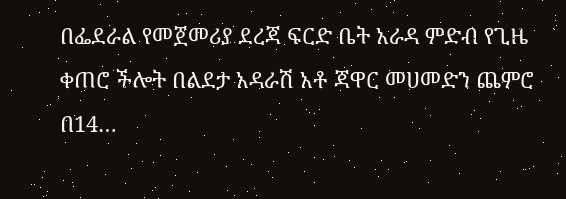በፌደራል የመጀመሪያ ደረጃ ፍርድ ቤት አራዳ ምድብ የጊዜ ቀጠሮ ችሎት በልደታ አዳራሽ አቶ ጃዋር መሀመድን ጨምሮ በ14…